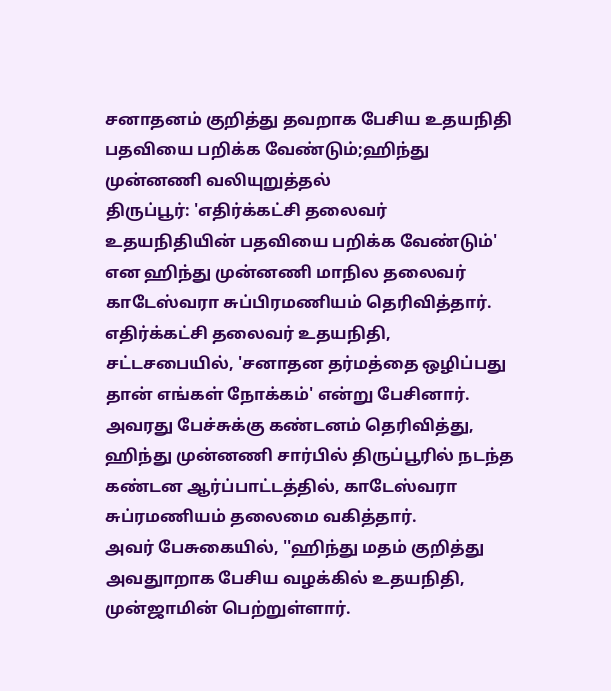சனாதனம் குறித்து தவறாக பேசிய உதயநிதி பதவியை பறிக்க வேண்டும்;ஹிந்து முன்னணி வலியுறுத்தல்
திருப்பூர்: 'எதிர்க்கட்சி தலைவர் உதயநிதியின் பதவியை பறிக்க வேண்டும்' என ஹிந்து முன்னணி மாநில தலைவர் காடேஸ்வரா சுப்பிரமணியம் தெரிவித்தார்.
எதிர்க்கட்சி தலைவர் உதயநிதி, சட்டசபையில், 'சனாதன தர்மத்தை ஒழிப்பது தான் எங்கள் நோக்கம்' என்று பேசினார். அவரது பேச்சுக்கு கண்டனம் தெரிவித்து, ஹிந்து முன்னணி சார்பில் திருப்பூரில் நடந்த கண்டன ஆர்ப்பாட்டத்தில், காடேஸ்வரா சுப்ரமணியம் தலைமை வகித்தார்.
அவர் பேசுகையில், ''ஹிந்து மதம் குறித்து அவதுாறாக பேசிய வழக்கில் உதயநிதி, முன்ஜாமின் பெற்றுள்ளார்.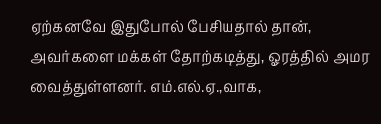ஏற்கனவே இதுபோல் பேசியதால் தான், அவர்களை மக்கள் தோற்கடித்து, ஓரத்தில் அமர வைத்துள்ளனர். எம்.எல்.ஏ.,வாக,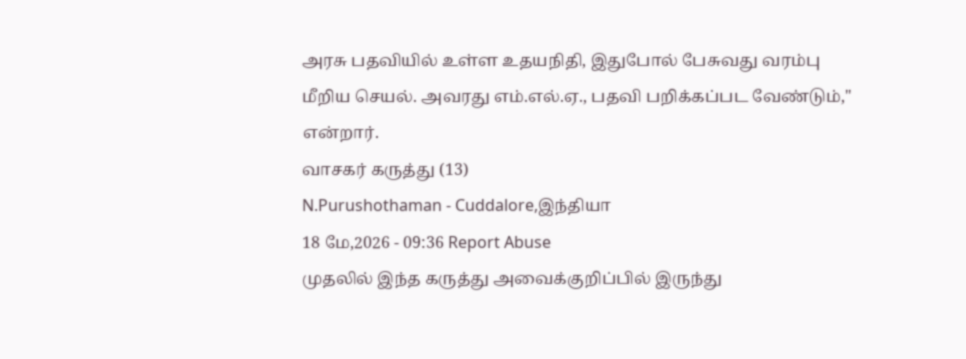அரசு பதவியில் உள்ள உதயநிதி, இதுபோல் பேசுவது வரம்பு மீறிய செயல். அவரது எம்.எல்.ஏ., பதவி பறிக்கப்பட வேண்டும்,'' என்றார்.
வாசகர் கருத்து (13)
N.Purushothaman - Cuddalore,இந்தியா
18 மே,2026 - 09:36 Report Abuse
முதலில் இந்த கருத்து அவைக்குறிப்பில் இருந்து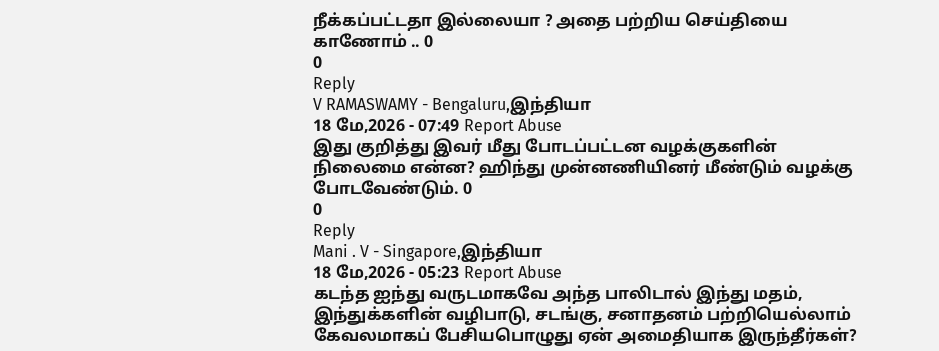நீக்கப்பட்டதா இல்லையா ? அதை பற்றிய செய்தியை காணோம் .. 0
0
Reply
V RAMASWAMY - Bengaluru,இந்தியா
18 மே,2026 - 07:49 Report Abuse
இது குறித்து இவர் மீது போடப்பட்டன வழக்குகளின் நிலைமை என்ன? ஹிந்து முன்னணியினர் மீண்டும் வழக்கு போடவேண்டும். 0
0
Reply
Mani . V - Singapore,இந்தியா
18 மே,2026 - 05:23 Report Abuse
கடந்த ஐந்து வருடமாகவே அந்த பாலிடால் இந்து மதம், இந்துக்களின் வழிபாடு, சடங்கு, சனாதனம் பற்றியெல்லாம் கேவலமாகப் பேசியபொழுது ஏன் அமைதியாக இருந்தீர்கள்?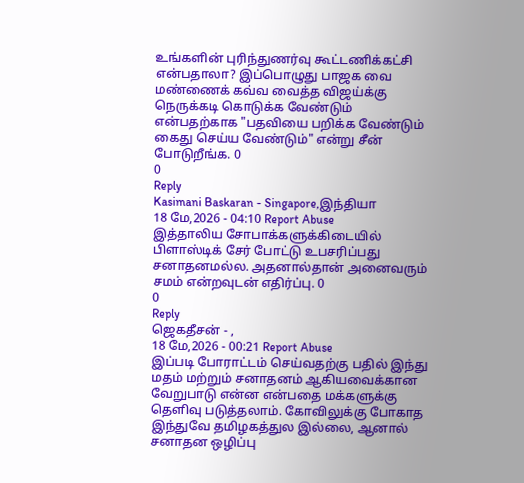உங்களின் புரிந்துணர்வு கூட்டணிக்கட்சி என்பதாலா? இப்பொழுது பாஜக வை மண்ணைக் கவ்வ வைத்த விஜய்க்கு நெருக்கடி கொடுக்க வேண்டும் என்பதற்காக "பதவியை பறிக்க வேண்டும் கைது செய்ய வேண்டும்" என்று சீன் போடுறீங்க. 0
0
Reply
Kasimani Baskaran - Singapore,இந்தியா
18 மே,2026 - 04:10 Report Abuse
இத்தாலிய சோபாக்களுக்கிடையில் பிளாஸ்டிக் சேர் போட்டு உபசரிப்பது சனாதனமல்ல. அதனால்தான் அனைவரும் சமம் என்றவுடன் எதிர்ப்பு. 0
0
Reply
ஜெகதீசன் - ,
18 மே,2026 - 00:21 Report Abuse
இப்படி போராட்டம் செய்வதற்கு பதில் இந்து மதம் மற்றும் சனாதனம் ஆகியவைக்கான வேறுபாடு என்ன என்பதை மக்களுக்கு தெளிவு படுத்தலாம். கோவிலுக்கு போகாத இந்துவே தமிழகத்துல இல்லை, ஆனால் சனாதன ஒழிப்பு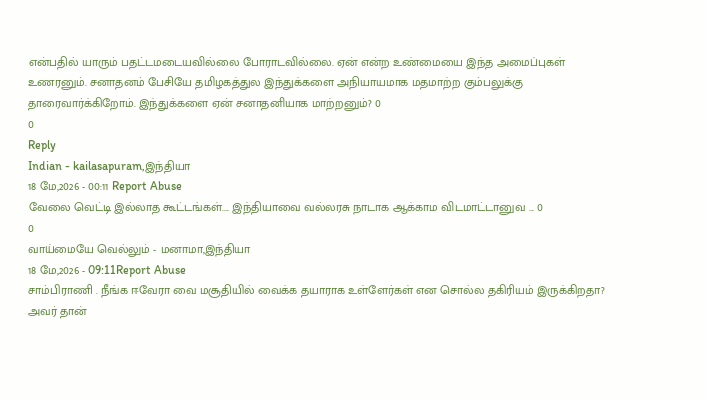என்பதில் யாரும் பதட்டமடையவில்லை போராடவில்லை. ஏன் என்ற உண்மையை இந்த அமைப்புகள் உணரனும். சனாதனம் பேசியே தமிழகத்துல இந்துக்களை அநியாயமாக மதமாற்ற கும்பலுக்கு தாரைவார்க்கிறோம். இந்துக்களை ஏன் சனாதனியாக மாற்றனும்? 0
0
Reply
Indian - kailasapuram,இந்தியா
18 மே,2026 - 00:11 Report Abuse
வேலை வெட்டி இல்லாத கூட்டங்கள்.... இந்தியாவை வல்லரசு நாடாக ஆக்காம விடமாட்டானுவ ... 0
0
வாய்மையே வெல்லும் - மனாமா,இந்தியா
18 மே,2026 - 09:11Report Abuse
சாம்பிராணி . நீங்க ஈவேரா வை மசூதியில் வைக்க தயாராக உள்ளேர்கள் என சொல்ல தகிரியம் இருக்கிறதா? அவர் தான்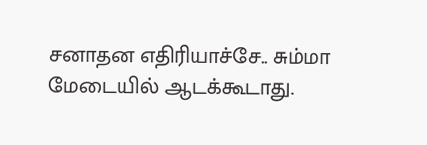சனாதன எதிரியாச்சே.. சும்மா மேடையில் ஆடக்கூடாது.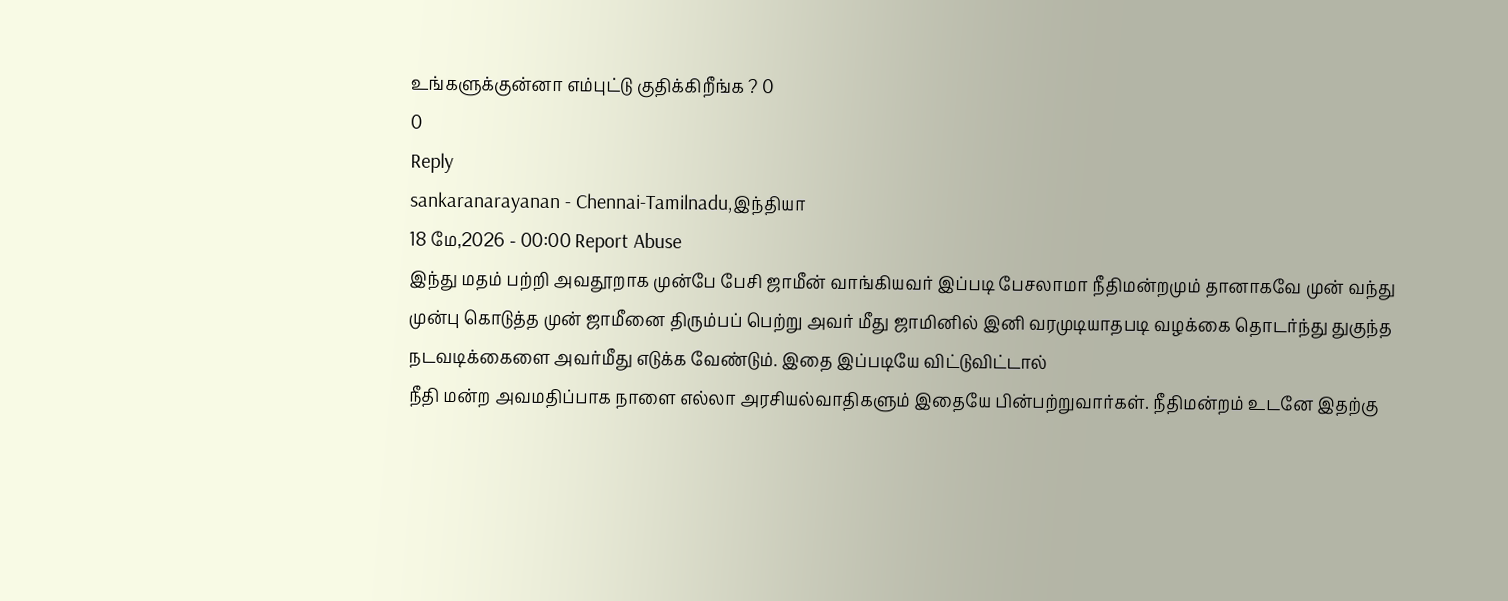உங்களுக்குன்னா எம்புட்டு குதிக்கிறீங்க ? 0
0
Reply
sankaranarayanan - Chennai-Tamilnadu,இந்தியா
18 மே,2026 - 00:00 Report Abuse
இந்து மதம் பற்றி அவதூறாக முன்பே பேசி ஜாமீன் வாங்கியவர் இப்படி பேசலாமா நீதிமன்றமும் தானாகவே முன் வந்து முன்பு கொடுத்த முன் ஜாமீனை திரும்பப் பெற்று அவர் மீது ஜாமினில் இனி வரமுடியாதபடி வழக்கை தொடர்ந்து துகுந்த நடவடிக்கைளை அவர்மீது எடுக்க வேண்டும். இதை இப்படியே விட்டுவிட்டால்
நீதி மன்ற அவமதிப்பாக நாளை எல்லா அரசியல்வாதிகளும் இதையே பின்பற்றுவார்கள். நீதிமன்றம் உடனே இதற்கு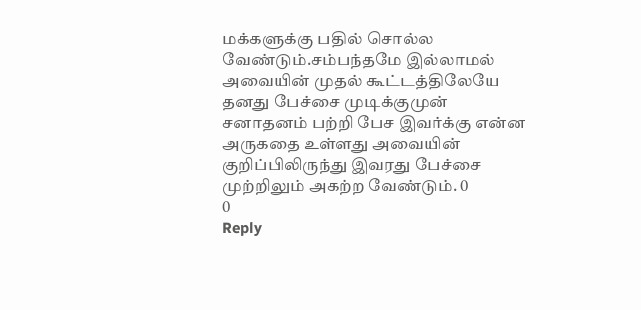மக்களுக்கு பதில் சொல்ல வேண்டும்.சம்பந்தமே இல்லாமல் அவையின் முதல் கூட்டத்திலேயே தனது பேச்சை முடிக்குமுன் சனாதனம் பற்றி பேச இவர்க்கு என்ன அருகதை உள்ளது அவையின் குறிப்பிலிருந்து இவரது பேச்சை முற்றிலும் அகற்ற வேண்டும். 0
0
Reply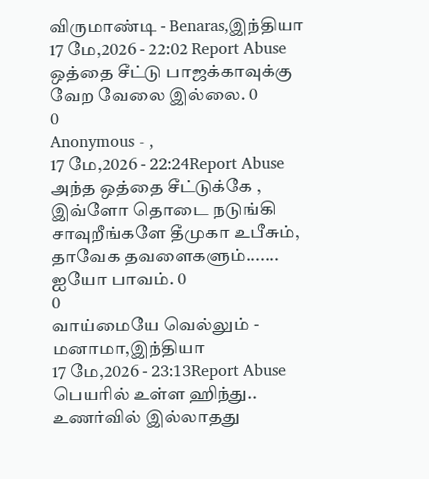விருமாண்டி - Benaras,இந்தியா
17 மே,2026 - 22:02 Report Abuse
ஒத்தை சீட்டு பாஜக்காவுக்கு வேற வேலை இல்லை. 0
0
Anonymous - ,
17 மே,2026 - 22:24Report Abuse
அந்த ஒத்தை சீட்டுக்கே , இவ்ளோ தொடை நடுங்கி சாவுறீங்களே தீமுகா உபீசும், தாவேக தவளைகளும்....... ஐயோ பாவம். 0
0
வாய்மையே வெல்லும் - மனாமா,இந்தியா
17 மே,2026 - 23:13Report Abuse
பெயரில் உள்ள ஹிந்து.. உணர்வில் இல்லாதது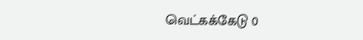வெட்கக்கேடு 0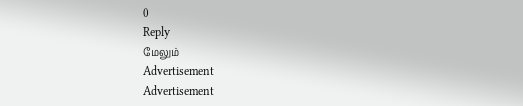0
Reply
மேலும்
Advertisement
Advertisement